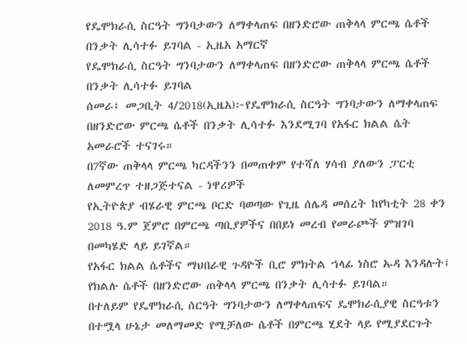የዴሞክራሲ ስርዓት ግንባታውን ለማቀላጠፍ በዘንድሮው ጠቅላላ ምርጫ ሴቶች በንቃት ሊሳተፉ ይገባል - ኢዜአ አማርኛ
የዴሞክራሲ ስርዓት ግንባታውን ለማቀላጠፍ በዘንድሮው ጠቅላላ ምርጫ ሴቶች በንቃት ሊሳተፉ ይገባል
ሰመራ፤ መጋቢት 4/2018(ኢዜአ)፦የዴሞክራሲ ስርዓት ግንባታውን ለማቀላጠፍ በዘንድሮው ምርጫ ሴቶች በንቃት ሊሳተፉ እንደሚገባ የአፋር ክልል ሴት አመራሮች ተናገሩ።
በ7ኛው ጠቅላላ ምርጫ ካርዳችንን በመጠቀም የተሻለ ሃሳብ ያለውን ፓርቲ ለመምረጥ ተዘጋጅተናል - ነዋሪዎች
የኢትዮጵያ ብሄራዊ ምርጫ ቦርድ ባወጣው የጊዜ ሰሌዳ መሰረት ከየካቲት 28 ቀን 2018 ዓ.ም ጀምሮ በምርጫ ጣቢያዎችና በበይነ መረብ የመራጮች ምዝገባ በመካሄድ ላይ ይገኛል።
የአፋር ክልል ሴቶችና ማህበራዊ ጉዳዮች ቢሮ ምክትል ኀላፊ ነስሮ ኡዳ እንዳሉት፤ የክልሉ ሴቶች በዘንድሮው ጠቅላላ ምርጫ በንቃት ሊሳተፉ ይገባል።
በተለይም የዴሞክራሲ ሰርዓት ግንባታውን ለማቀላጠፍና ዴሞክራሲያዊ ስርዓቱን በተሟላ ሁኔታ መለማመድ የሚቻለው ሴቶች በምርጫ ሂደት ላይ የሚያደርጉት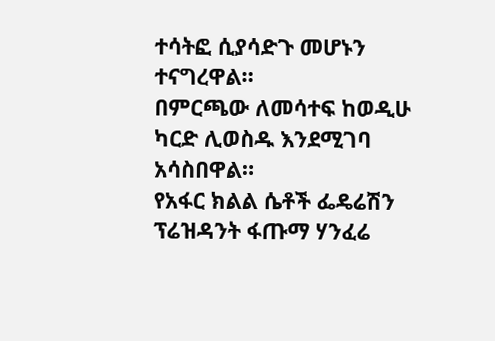ተሳትፎ ሲያሳድጉ መሆኑን ተናግረዋል።
በምርጫው ለመሳተፍ ከወዲሁ ካርድ ሊወስዱ እንደሚገባ አሳስበዋል።
የአፋር ክልል ሴቶች ፌዴሬሽን ፕሬዝዳንት ፋጡማ ሃንፈሬ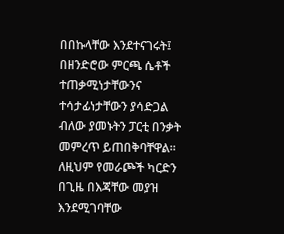በበኩላቸው እንደተናገሩት፤ በዘንድሮው ምርጫ ሴቶች ተጠቃሚነታቸውንና ተሳታፊነታቸውን ያሳድጋል ብለው ያመኑትን ፓርቲ በንቃት መምረጥ ይጠበቅባቸዋል።
ለዚህም የመራጮች ካርድን በጊዜ በእጃቸው መያዝ እንደሚገባቸው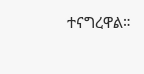ተናግረዋል።